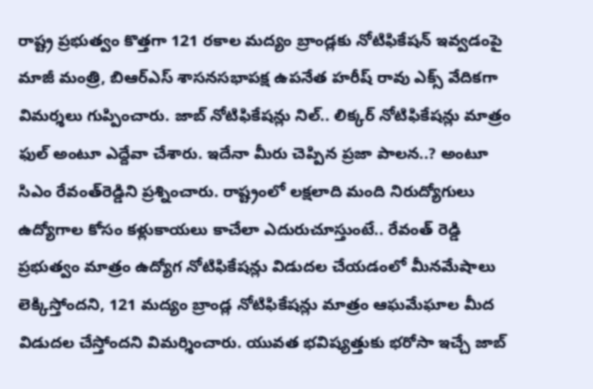రాష్ట్ర ప్రభుత్వం కొత్తగా 121 రకాల మద్యం బ్రాండ్లకు నోటిఫికేషన్ ఇవ్వడంపై మాజీ మంత్రి, బిఆర్‌ఎస్ శాసనసభాపక్ష ఉపనేత హరీష్ రావు ఎక్స్ వేదికగా విమర్శలు గుప్పించారు. జాబ్ నోటిఫికేషన్లు నిల్.. లిక్కర్ నోటిఫికేషన్లు మాత్రం ఫుల్ అంటూ ఎద్దేవా చేశారు. ఇదేనా మీరు చెప్పిన ప్రజా పాలన..? అంటూ సిఎం రేవంత్‌రెడ్డిని ప్రశ్నించారు. రాష్ట్రంలో లక్షలాది మంది నిరుద్యోగులు ఉద్యోగాల కోసం కళ్లుకాయలు కాచేలా ఎదురుచూస్తుంటే.. రేవంత్ రెడ్డి ప్రభుత్వం మాత్రం ఉద్యోగ నోటిఫికేషన్లు విడుదల చేయడంలో మీనమేషాలు లెక్కిస్తోందని, 121 మద్యం బ్రాండ్ల నోటిఫికేషన్లు మాత్రం ఆఘమేఘాల మీద విడుదల చేస్తోందని విమర్శించారు. యువత భవిష్యత్తుకు భరోసా ఇచ్చే జాబ్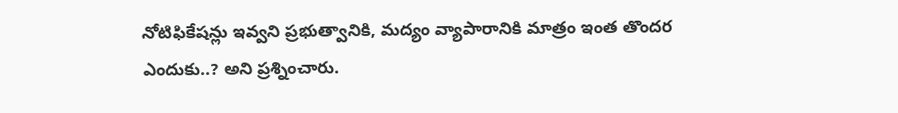నోటిఫికేషన్లు ఇవ్వని ప్రభుత్వానికి, మద్యం వ్యాపారానికి మాత్రం ఇంత తొందర ఎందుకు..? అని ప్రశ్నించారు.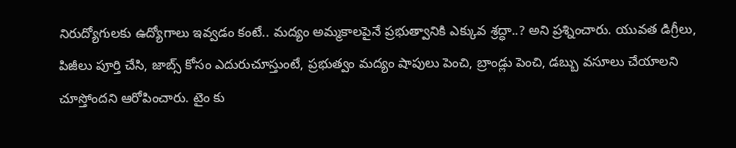నిరుద్యోగులకు ఉద్యోగాలు ఇవ్వడం కంటే.. మద్యం అమ్మకాలపైనే ప్రభుత్వానికి ఎక్కువ శ్రద్ధా..? అని ప్రశ్నించారు. యువత డిగ్రీలు, పిజీలు పూర్తి చేసి, జాబ్స్ కోసం ఎదురుచూస్తుంటే, ప్రభుత్వం మద్యం షాపులు పెంచి, బ్రాండ్లు పెంచి, డబ్బు వసూలు చేయాలని చూస్తోందని ఆరోపించారు. టైం కు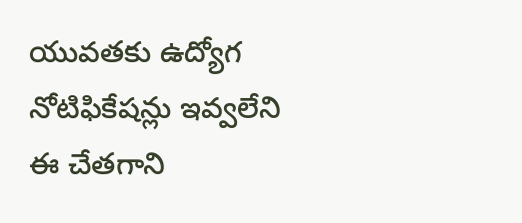యువతకు ఉద్యోగ నోటిఫికేషన్లు ఇవ్వలేని ఈ చేతగాని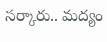సర్కారు.. మద్యం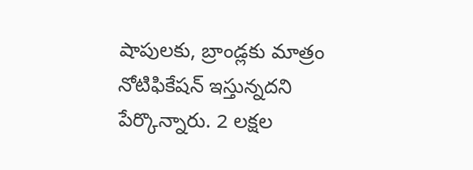షాపులకు, బ్రాండ్లకు మాత్రం నోటిఫికేషన్ ఇస్తున్నదని పేర్కొన్నారు. 2 లక్షల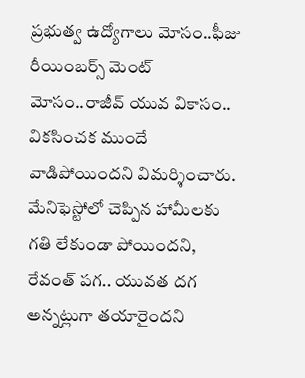ప్రభుత్వ ఉద్యోగాలు మోసం..ఫీజు రీయింబర్స్ మెంట్ మోసం..రాజీవ్ యువ వికాసం.. వికసించక ముందే వాడిపోయిందని విమర్శించారు. మేనిఫెస్టోలో చెప్పిన హామీలకు గతి లేకుండా పోయిందని, రేవంత్ పగ.. యువత దగ అన్నట్లుగా తయారైందని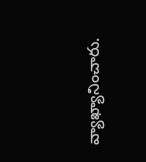వ్యాఖ్యానించారు.